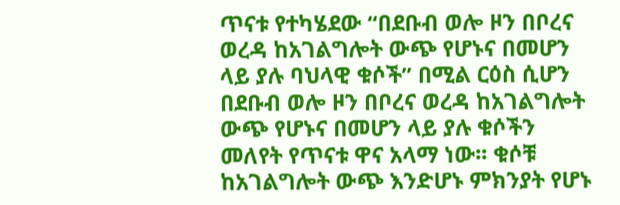ጥናቱ የተካሄደው “በደቡብ ወሎ ዞን በቦረና ወረዳ ከአገልግሎት ውጭ የሆኑና በመሆን ላይ ያሉ ባህላዊ ቁሶች’’ በሚል ርዕስ ሲሆን በደቡብ ወሎ ዞን በቦረና ወረዳ ከአገልግሎት ውጭ የሆኑና በመሆን ላይ ያሉ ቁሶችን መለየት የጥናቱ ዋና አላማ ነው፡፡ ቁሶቹ ከአገልግሎት ውጭ እንድሆኑ ምክንያት የሆኑ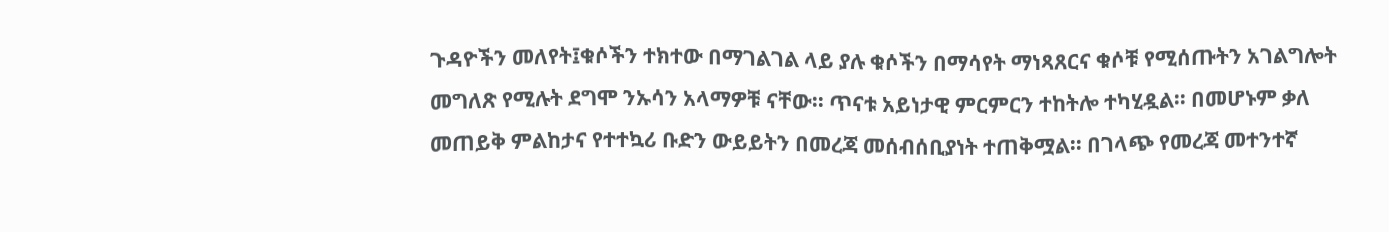ጉዳዮችን መለየት፤ቁሶችን ተክተው በማገልገል ላይ ያሉ ቁሶችን በማሳየት ማነጻጸርና ቁሶቹ የሚሰጡትን አገልግሎት መግለጽ የሚሉት ደግሞ ንኡሳን አላማዎቹ ናቸው፡፡ ጥናቱ አይነታዊ ምርምርን ተከትሎ ተካሂዷል፡፡ በመሆኑም ቃለ መጠይቅ ምልከታና የተተኳሪ ቡድን ውይይትን በመረጃ መሰብሰቢያነት ተጠቅሟል፡፡ በገላጭ የመረጃ መተንተኛ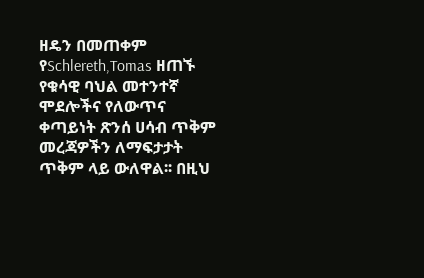ዘዴን በመጠቀም የSchlereth,Tomas ዘጠኙ የቁሳዊ ባህል መተንተኛ ሞደሎችና የለውጥና ቀጣይነት ጽንሰ ሀሳብ ጥቅም መረጃዎችን ለማፍታታት ጥቅም ላይ ውለዋል፡፡ በዚህ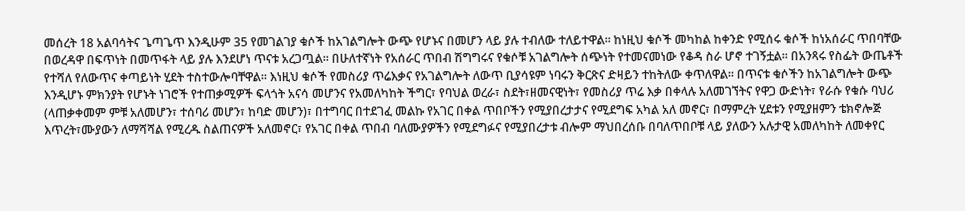መሰረት 18 አልባሳትና ጌጣጌጥ እንዲሁም 35 የመገልገያ ቁሶች ከአገልግሎት ውጭ የሆኑና በመሆን ላይ ያሉ ተብለው ተለይተዋል፡፡ ከነዚህ ቁሶች መካከል ከቀንድ የሚሰሩ ቁሶች ከነአሰራር ጥበባቸው በወረዳዋ በፍጥነት በመጥፋት ላይ ያሉ እንደሆነ ጥናቱ አረጋጧል፡፡ በሁለተኛነት የአሰራር ጥበብ ሽግግሩና የቁሶቹ አገልግሎት ሰጭነት የተመናመነው የቆዳ ስራ ሆኖ ተገኝቷል፡፡ በአንጻሩ የስፌት ውጤቶች የተሻለ የለውጥና ቀጣይነት ሂደት ተስተውሎባቸዋል፡፡ እነዚህ ቁሶች የመስሪያ ጥሬእቃና የአገልግሎት ለውጥ ቢያሳዩም ነባሩን ቅርጽና ድዛይን ተከትለው ቀጥለዋል፡፡ በጥናቱ ቁሶችን ከአገልግሎት ውጭ እንዲሆኑ ምክንያት የሆኑት ነገሮች የተጠቃሚዎች ፍላጎት አናሳ መሆንና የአመለካከት ችግር፣ የባህል ወረራ፣ ስደት፣ዘመናዊነት፣ የመስሪያ ጥሬ እቃ በቀላሉ አለመገኘትና የዋጋ ውድነት፣ የራሱ የቁሱ ባህሪ (ላጠቃቀመም ምቹ አለመሆን፣ ተሰባሪ መሆን፣ ከባድ መሆን)፣ በተግባር በተደገፈ መልኩ የአገር በቀል ጥበቦችን የሚያበረታታና የሚደግፍ አካል አለ መኖር፣ በማምረት ሂደቱን የሚያዘምን ቴክኖሎጅ እጥረት፣ሙያውን ለማሻሻል የሚረዱ ስልጠናዎች አለመኖር፣ የአገር በቀል ጥበብ ባለሙያዎችን የሚደግፉና የሚያበረታቱ ብሎም ማህበረሰቡ በባለጥበቦቹ ላይ ያለውን አሉታዊ አመለካከት ለመቀየር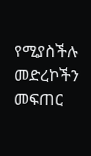የሚያስችሉ መድረኮችን መፍጠር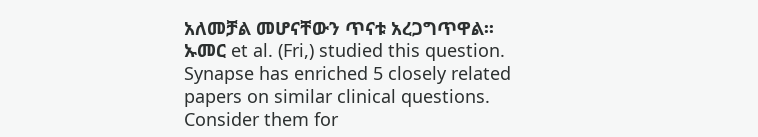አለመቻል መሆናቸውን ጥናቱ አረጋግጥዋል፡፡
ኡመር et al. (Fri,) studied this question.
Synapse has enriched 5 closely related papers on similar clinical questions. Consider them for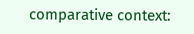comparative context: